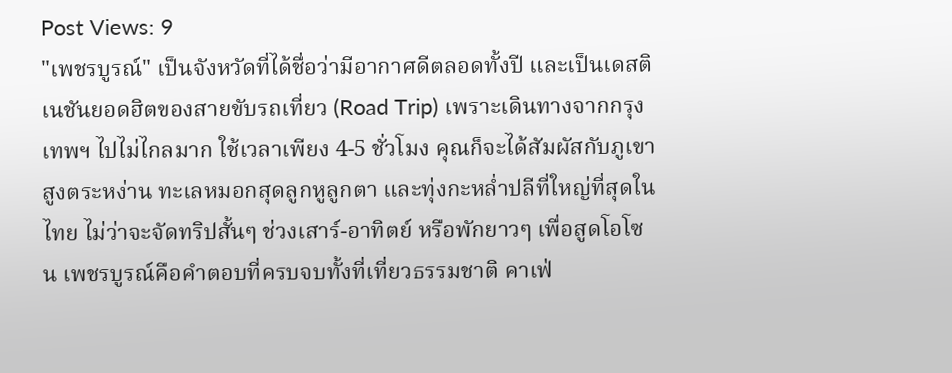Post Views: 9
"เพชรบูรณ์" เป็นจังหวัดที่ได้ชื่อว่ามีอากาศดีตลอดทั้งปี และเป็นเดสติเนชันยอดฮิตของสายขับรถเที่ยว (Road Trip) เพราะเดินทางจากกรุงเทพฯ ไปไม่ไกลมาก ใช้เวลาเพียง 4-5 ชั่วโมง คุณก็จะได้สัมผัสกับภูเขาสูงตระหง่าน ทะเลหมอกสุดลูกหูลูกตา และทุ่งกะหล่ำปลีที่ใหญ่ที่สุดในไทย ไม่ว่าจะจัดทริปสั้นๆ ช่วงเสาร์-อาทิตย์ หรือพักยาวๆ เพื่อสูดโอโซน เพชรบูรณ์คือคำตอบที่ครบจบทั้งที่เที่ยวธรรมชาติ คาเฟ่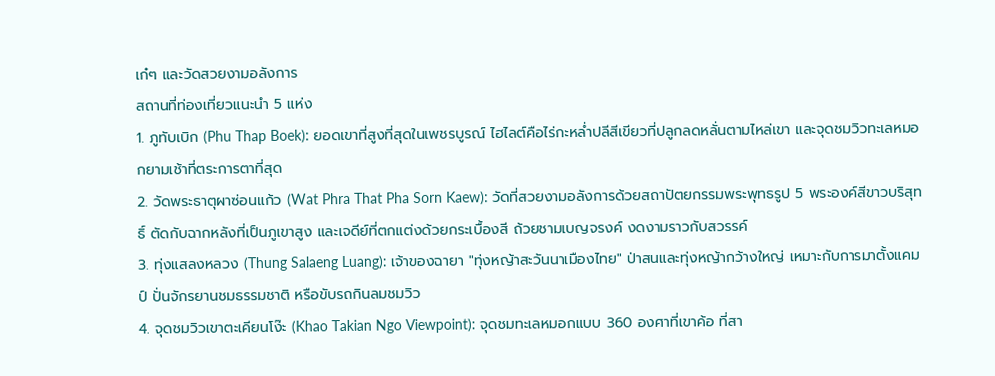เก๋ๆ และวัดสวยงามอลังการ
สถานที่ท่องเที่ยวแนะนำ 5 แห่ง
1. ภูทับเบิก (Phu Thap Boek): ยอดเขาที่สูงที่สุดในเพชรบูรณ์ ไฮไลต์คือไร่กะหล่ำปลีสีเขียวที่ปลูกลดหลั่นตามไหล่เขา และจุดชมวิวทะเลหมอกยามเช้าที่ตระการตาที่สุด
2. วัดพระธาตุผาซ่อนแก้ว (Wat Phra That Pha Sorn Kaew): วัดที่สวยงามอลังการด้วยสถาปัตยกรรมพระพุทธรูป 5 พระองค์สีขาวบริสุทธิ์ ตัดกับฉากหลังที่เป็นภูเขาสูง และเจดีย์ที่ตกแต่งด้วยกระเบื้องสี ถ้วยชามเบญจรงค์ งดงามราวกับสวรรค์
3. ทุ่งแสลงหลวง (Thung Salaeng Luang): เจ้าของฉายา "ทุ่งหญ้าสะวันนาเมืองไทย" ป่าสนและทุ่งหญ้ากว้างใหญ่ เหมาะกับการมาตั้งแคมป์ ปั่นจักรยานชมธรรมชาติ หรือขับรถกินลมชมวิว
4. จุดชมวิวเขาตะเคียนโง๊ะ (Khao Takian Ngo Viewpoint): จุดชมทะเลหมอกแบบ 360 องศาที่เขาค้อ ที่สา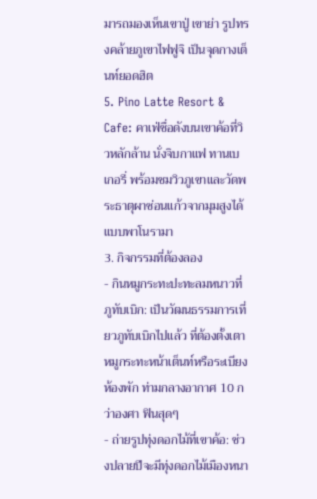มารถมองเห็นเขาปู่ เขาย่า รูปทรงคล้ายภูเขาไฟฟูจิ เป็นจุดกางเต็นท์ยอดฮิต
5. Pino Latte Resort & Cafe: คาเฟ่ชื่อดังบนเขาค้อที่วิวหลักล้าน นั่งจิบกาแฟ ทานเบเกอรี่ พร้อมชมวิวภูเขาและวัดพระธาตุผาซ่อนแก้วจากมุมสูงได้แบบพาโนรามา
3. กิจกรรมที่ต้องลอง
- กินหมูกระทะปะทะลมหนาวที่ภูทับเบิก: เป็นวัฒนธรรมการเที่ยวภูทับเบิกไปแล้ว ที่ต้องตั้งเตาหมูกระทะหน้าเต็นท์หรือระเบียงห้องพัก ท่ามกลางอากาศ 10 กว่าองศา ฟินสุดๆ
- ถ่ายรูปทุ่งดอกไม้ที่เขาค้อ: ช่วงปลายปีจะมีทุ่งดอกไม้เมืองหนา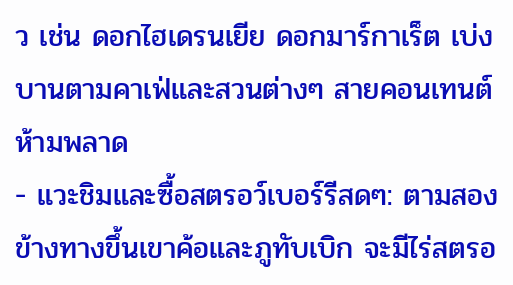ว เช่น ดอกไฮเดรนเยีย ดอกมาร์กาเร็ต เบ่งบานตามคาเฟ่และสวนต่างๆ สายคอนเทนต์ห้ามพลาด
- แวะชิมและซื้อสตรอว์เบอร์รีสดๆ: ตามสองข้างทางขึ้นเขาค้อและภูทับเบิก จะมีไร่สตรอ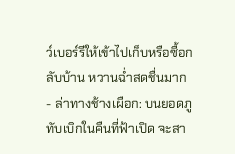ว์เบอร์รีให้เข้าไปเก็บหรือซื้อกลับบ้าน หวานฉ่ำสดชื่นมาก
- ล่าทางช้างเผือก: บนยอดภูทับเบิกในคืนที่ฟ้าเปิด จะสา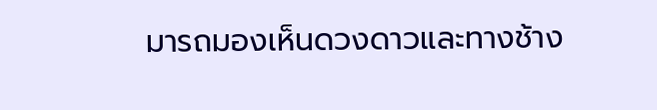มารถมองเห็นดวงดาวและทางช้าง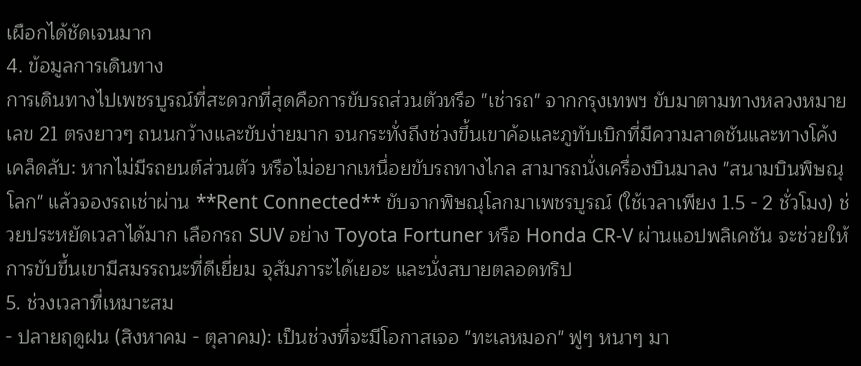เผือกได้ชัดเจนมาก
4. ข้อมูลการเดินทาง
การเดินทางไปเพชรบูรณ์ที่สะดวกที่สุดคือการขับรถส่วนตัวหรือ "เช่ารถ" จากกรุงเทพฯ ขับมาตามทางหลวงหมายเลข 21 ตรงยาวๆ ถนนกว้างและขับง่ายมาก จนกระทั่งถึงช่วงขึ้นเขาค้อและภูทับเบิกที่มีความลาดชันและทางโค้ง
เคล็ดลับ: หากไม่มีรถยนต์ส่วนตัว หรือไม่อยากเหนื่อยขับรถทางไกล สามารถนั่งเครื่องบินมาลง "สนามบินพิษณุโลก" แล้วจองรถเช่าผ่าน **Rent Connected** ขับจากพิษณุโลกมาเพชรบูรณ์ (ใช้เวลาเพียง 1.5 - 2 ชั่วโมง) ช่วยประหยัดเวลาได้มาก เลือกรถ SUV อย่าง Toyota Fortuner หรือ Honda CR-V ผ่านแอปพลิเคชัน จะช่วยให้การขับขึ้นเขามีสมรรถนะที่ดีเยี่ยม จุสัมภาระได้เยอะ และนั่งสบายตลอดทริป
5. ช่วงเวลาที่เหมาะสม
- ปลายฤดูฝน (สิงหาคม - ตุลาคม): เป็นช่วงที่จะมีโอกาสเจอ "ทะเลหมอก" ฟูๆ หนาๆ มา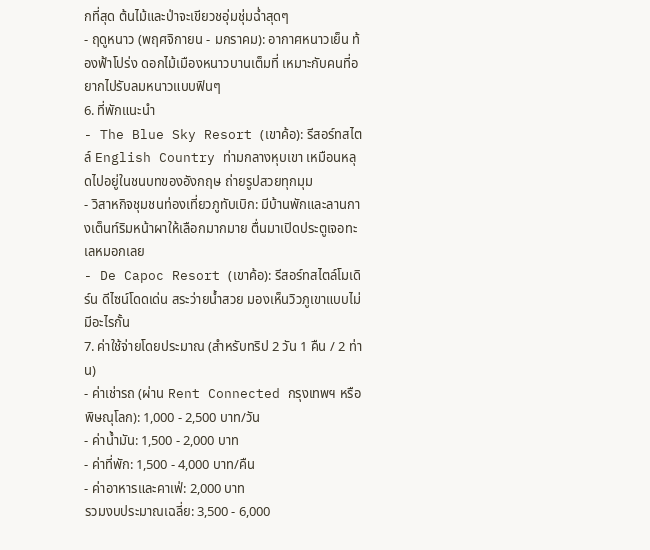กที่สุด ต้นไม้และป่าจะเขียวชอุ่มชุ่มฉ่ำสุดๆ
- ฤดูหนาว (พฤศจิกายน - มกราคม): อากาศหนาวเย็น ท้องฟ้าโปร่ง ดอกไม้เมืองหนาวบานเต็มที่ เหมาะกับคนที่อยากไปรับลมหนาวแบบฟินๆ
6. ที่พักแนะนำ
- The Blue Sky Resort (เขาค้อ): รีสอร์ทสไตล์ English Country ท่ามกลางหุบเขา เหมือนหลุดไปอยู่ในชนบทของอังกฤษ ถ่ายรูปสวยทุกมุม
- วิสาหกิจชุมชนท่องเที่ยวภูทับเบิก: มีบ้านพักและลานกางเต็นท์ริมหน้าผาให้เลือกมากมาย ตื่นมาเปิดประตูเจอทะเลหมอกเลย
- De Capoc Resort (เขาค้อ): รีสอร์ทสไตล์โมเดิร์น ดีไซน์โดดเด่น สระว่ายน้ำสวย มองเห็นวิวภูเขาแบบไม่มีอะไรกั้น
7. ค่าใช้จ่ายโดยประมาณ (สำหรับทริป 2 วัน 1 คืน / 2 ท่าน)
- ค่าเช่ารถ (ผ่าน Rent Connected กรุงเทพฯ หรือ พิษณุโลก): 1,000 - 2,500 บาท/วัน
- ค่าน้ำมัน: 1,500 - 2,000 บาท
- ค่าที่พัก: 1,500 - 4,000 บาท/คืน
- ค่าอาหารและคาเฟ่: 2,000 บาท
รวมงบประมาณเฉลี่ย: 3,500 - 6,000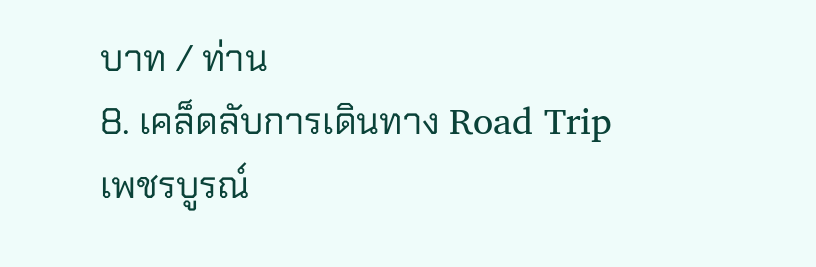บาท / ท่าน
8. เคล็ดลับการเดินทาง Road Trip เพชรบูรณ์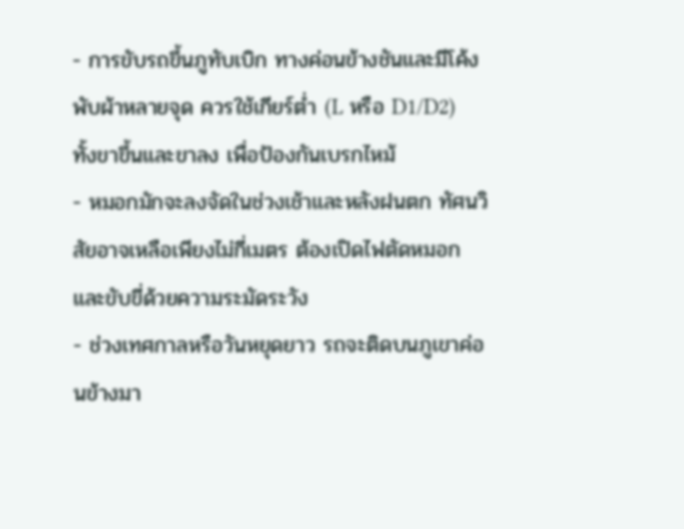- การขับรถขึ้นภูทับเบิก ทางค่อนข้างชันและมีโค้งพับผ้าหลายจุด ควรใช้เกียร์ต่ำ (L หรือ D1/D2) ทั้งขาขึ้นและขาลง เพื่อป้องกันเบรกไหม้
- หมอกมักจะลงจัดในช่วงเช้าและหลังฝนตก ทัศนวิสัยอาจเหลือเพียงไม่กี่เมตร ต้องเปิดไฟตัดหมอก และขับขี่ด้วยความระมัดระวัง
- ช่วงเทศกาลหรือวันหยุดยาว รถจะติดบนภูเขาค่อนข้างมา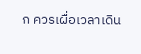ก ควรเผื่อเวลาเดิน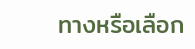ทางหรือเลือก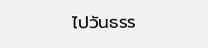ไปวันธรร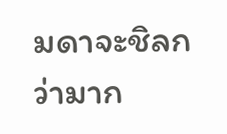มดาจะชิลกว่ามาก